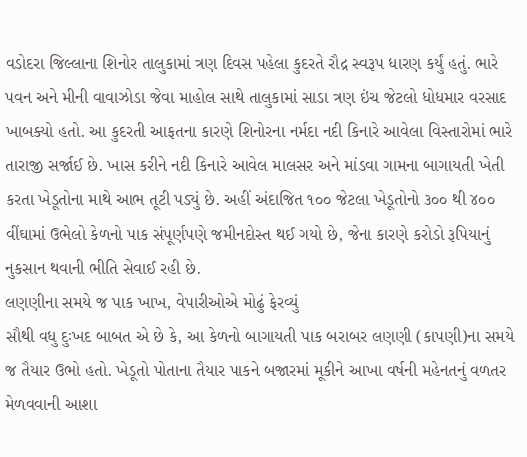વડોદરા જિલ્લાના શિનોર તાલુકામાં ત્રણ દિવસ પહેલા કુદરતે રૌદ્ર સ્વરૂપ ધારણ કર્યું હતું. ભારે પવન અને મીની વાવાઝોડા જેવા માહોલ સાથે તાલુકામાં સાડા ત્રણ ઇંચ જેટલો ધોધમાર વરસાદ ખાબક્યો હતો. આ કુદરતી આફતના કારણે શિનોરના નર્મદા નદી કિનારે આવેલા વિસ્તારોમાં ભારે તારાજી સર્જાઈ છે. ખાસ કરીને નદી કિનારે આવેલ માલસર અને માંડવા ગામના બાગાયતી ખેતી કરતા ખેડૂતોના માથે આભ તૂટી પડ્યું છે. અહીં અંદાજિત ૧૦૦ જેટલા ખેડૂતોનો ૩૦૦ થી ૪૦૦ વીંઘામાં ઉભેલો કેળનો પાક સંપૂર્ણપણે જમીનદોસ્ત થઈ ગયો છે, જેના કારણે કરોડો રૂપિયાનું નુકસાન થવાની ભીતિ સેવાઈ રહી છે.
લણણીના સમયે જ પાક ખાખ, વેપારીઓએ મોઢું ફેરવ્યું
સૌથી વધુ દુઃખદ બાબત એ છે કે, આ કેળનો બાગાયતી પાક બરાબર લણણી (કાપણી)ના સમયે જ તૈયાર ઉભો હતો. ખેડૂતો પોતાના તૈયાર પાકને બજારમાં મૂકીને આખા વર્ષની મહેનતનું વળતર મેળવવાની આશા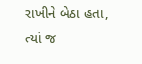રાખીને બેઠા હતા, ત્યાં જ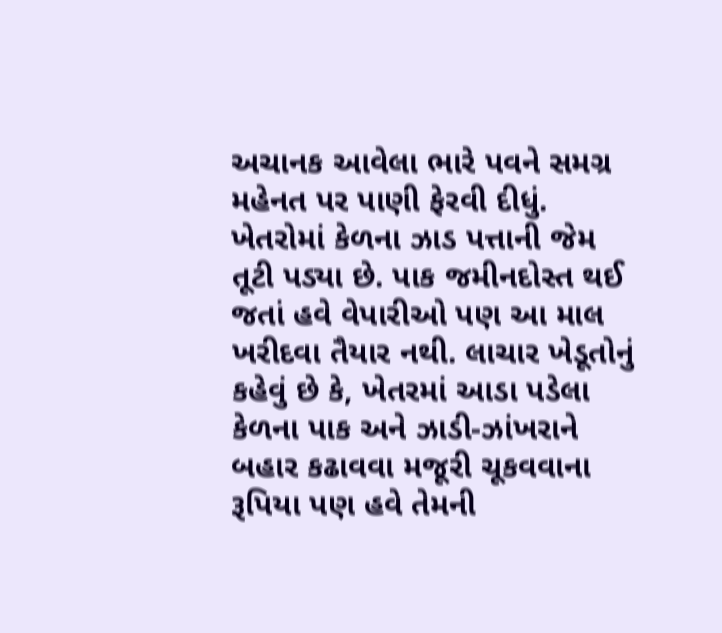અચાનક આવેલા ભારે પવને સમગ્ર મહેનત પર પાણી ફેરવી દીધું. ખેતરોમાં કેળના ઝાડ પત્તાની જેમ તૂટી પડ્યા છે. પાક જમીનદોસ્ત થઈ જતાં હવે વેપારીઓ પણ આ માલ ખરીદવા તૈયાર નથી. લાચાર ખેડૂતોનું કહેવું છે કે, ખેતરમાં આડા પડેલા કેળના પાક અને ઝાડી-ઝાંખરાને બહાર કઢાવવા મજૂરી ચૂકવવાના રૂપિયા પણ હવે તેમની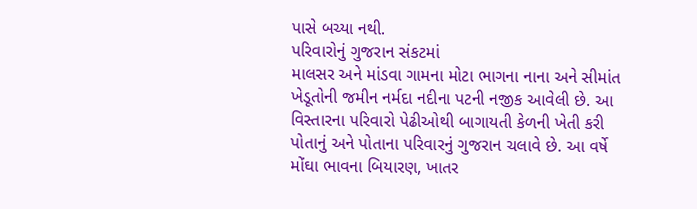પાસે બચ્યા નથી.
પરિવારોનું ગુજરાન સંકટમાં
માલસર અને માંડવા ગામના મોટા ભાગના નાના અને સીમાંત ખેડૂતોની જમીન નર્મદા નદીના પટની નજીક આવેલી છે. આ વિસ્તારના પરિવારો પેઢીઓથી બાગાયતી કેળની ખેતી કરી પોતાનું અને પોતાના પરિવારનું ગુજરાન ચલાવે છે. આ વર્ષે મોંઘા ભાવના બિયારણ, ખાતર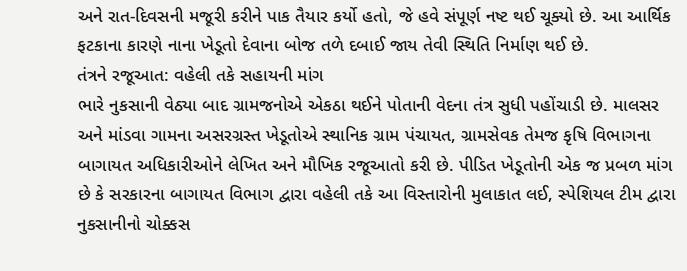અને રાત-દિવસની મજૂરી કરીને પાક તૈયાર કર્યો હતો, જે હવે સંપૂર્ણ નષ્ટ થઈ ચૂક્યો છે. આ આર્થિક ફટકાના કારણે નાના ખેડૂતો દેવાના બોજ તળે દબાઈ જાય તેવી સ્થિતિ નિર્માણ થઈ છે.
તંત્રને રજૂઆત: વહેલી તકે સહાયની માંગ
ભારે નુકસાની વેઠ્યા બાદ ગ્રામજનોએ એકઠા થઈને પોતાની વેદના તંત્ર સુધી પહોંચાડી છે. માલસર અને માંડવા ગામના અસરગ્રસ્ત ખેડૂતોએ સ્થાનિક ગ્રામ પંચાયત, ગ્રામસેવક તેમજ કૃષિ વિભાગના બાગાયત અધિકારીઓને લેખિત અને મૌખિક રજૂઆતો કરી છે. પીડિત ખેડૂતોની એક જ પ્રબળ માંગ છે કે સરકારના બાગાયત વિભાગ દ્વારા વહેલી તકે આ વિસ્તારોની મુલાકાત લઈ, સ્પેશિયલ ટીમ દ્વારા નુકસાનીનો ચોક્કસ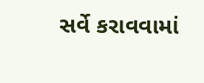સર્વે કરાવવામાં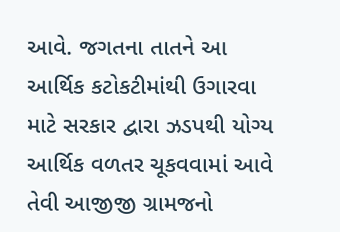આવે. જગતના તાતને આ આર્થિક કટોકટીમાંથી ઉગારવા માટે સરકાર દ્વારા ઝડપથી યોગ્ય આર્થિક વળતર ચૂકવવામાં આવે તેવી આજીજી ગ્રામજનો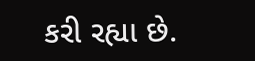કરી રહ્યા છે.